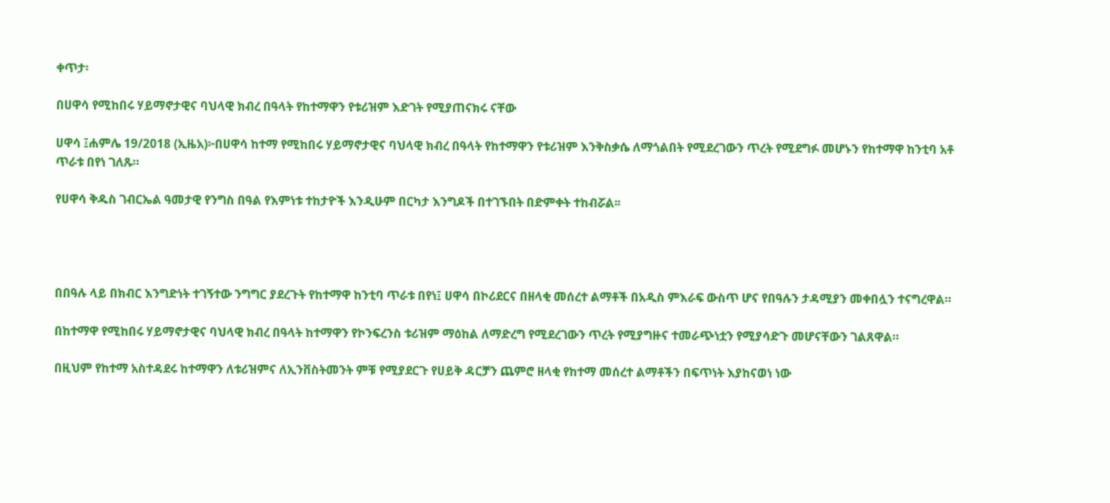ቀጥታ፡

በሀዋሳ የሚከበሩ ሃይማኖታዊና ባህላዊ ክብረ በዓላት የከተማዋን የቱሪዝም እድገት የሚያጠናክሩ ናቸው

ሀዋሳ ፤ሐምሌ 19/2018 (ኢዜአ)፦በሀዋሳ ከተማ የሚከበሩ ሃይማኖታዊና ባህላዊ ክብረ በዓላት የከተማዋን የቱሪዝም እንቅስቃሴ ለማጎልበት የሚደረገውን ጥረት የሚደግፉ መሆኑን የከተማዋ ከንቲባ አቶ ጥራቱ በየነ ገለጹ።

የሀዋሳ ቅዱስ ገብርኤል ዓመታዊ የንግስ በዓል የእምነቱ ተከታዮች እንዲሁም በርካታ እንግዶች በተገኙበት በድምቀት ተከብሯል፡፡




በበዓሉ ላይ በክብር እንግድነት ተገኝተው ንግግር ያደረጉት የከተማዋ ከንቲባ ጥራቱ በየነ፤ ሀዋሳ በኮሪደርና በዘላቂ መሰረተ ልማቶች በአዲስ ምእራፍ ውስጥ ሆና የበዓሉን ታዳሚያን መቀበሏን ተናግረዋል።

በከተማዋ የሚከበሩ ሃይማኖታዊና ባህላዊ ክብረ በዓላት ከተማዋን የኮንፍረንስ ቱሪዝም ማዕከል ለማድረግ የሚደረገውን ጥረት የሚያግዙና ተመራጭነቷን የሚያሳድጉ መሆናቸውን ገልጸዋል።

በዚህም የከተማ አስተዳደሩ ከተማዋን ለቱሪዝምና ለኢንቨስትመንት ምቹ የሚያደርጉ የሀይቅ ዳርቻን ጨምሮ ዘላቂ የከተማ መሰረተ ልማቶችን በፍጥነት እያከናወነ ነው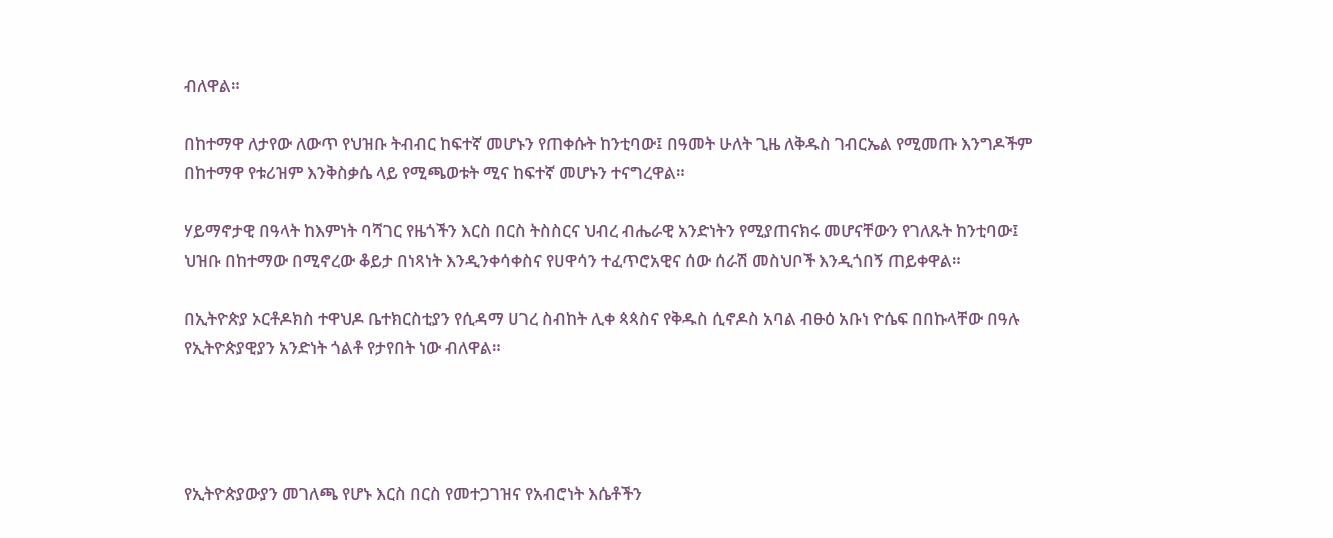ብለዋል።

በከተማዋ ለታየው ለውጥ የህዝቡ ትብብር ከፍተኛ መሆኑን የጠቀሱት ከንቲባው፤ በዓመት ሁለት ጊዜ ለቅዱስ ገብርኤል የሚመጡ እንግዶችም በከተማዋ የቱሪዝም እንቅስቃሴ ላይ የሚጫወቱት ሚና ከፍተኛ መሆኑን ተናግረዋል።

ሃይማኖታዊ በዓላት ከእምነት ባሻገር የዜጎችን እርስ በርስ ትስስርና ህብረ ብሔራዊ አንድነትን የሚያጠናክሩ መሆናቸውን የገለጹት ከንቲባው፤ ህዝቡ በከተማው በሚኖረው ቆይታ በነጻነት እንዲንቀሳቀስና የሀዋሳን ተፈጥሮአዊና ሰው ሰራሽ መስህቦች እንዲጎበኝ ጠይቀዋል።

በኢትዮጵያ ኦርቶዶክስ ተዋህዶ ቤተክርስቲያን የሲዳማ ሀገረ ስብከት ሊቀ ጳጳስና የቅዱስ ሲኖዶስ አባል ብፁዕ አቡነ ዮሴፍ በበኩላቸው በዓሉ የኢትዮጵያዊያን አንድነት ጎልቶ የታየበት ነው ብለዋል።




የኢትዮጵያውያን መገለጫ የሆኑ እርስ በርስ የመተጋገዝና የአብሮነት እሴቶችን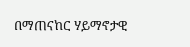በማጠናከር ሃይማኖታዊ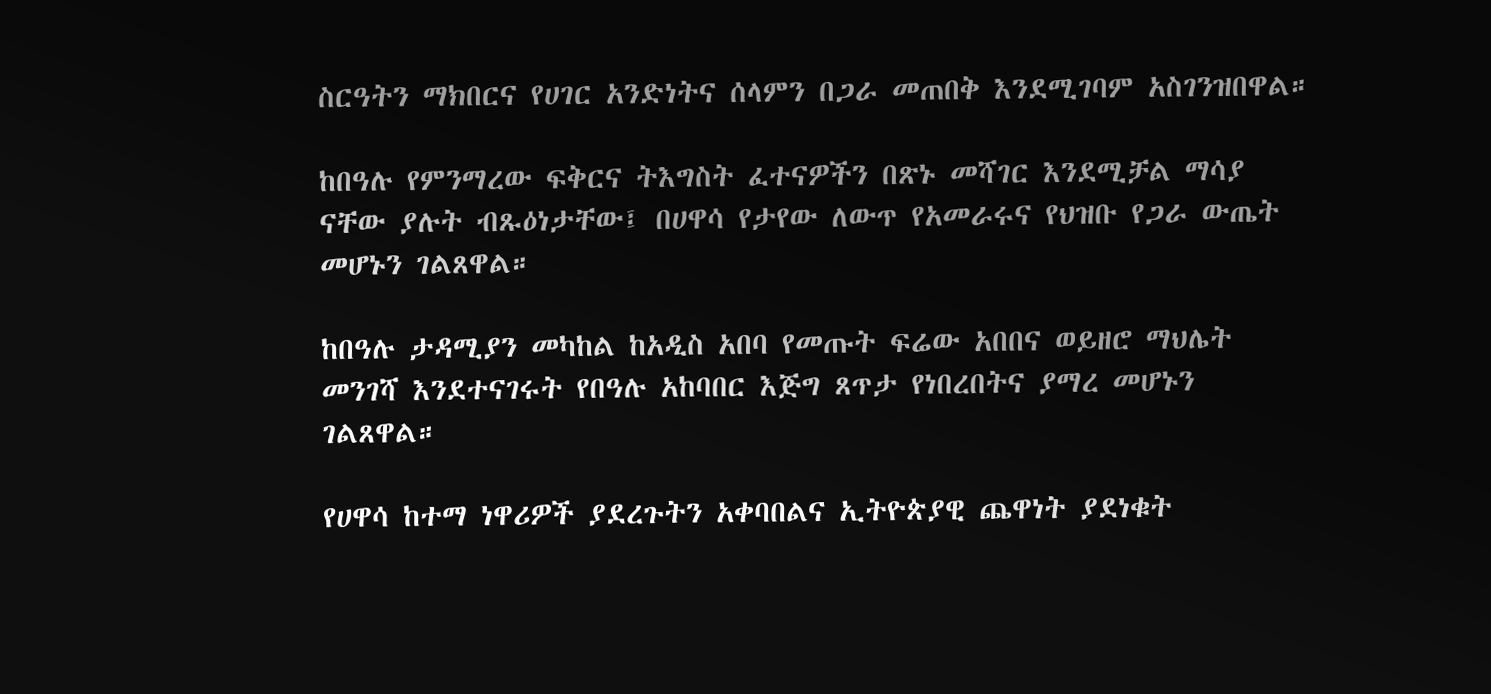ስርዓትን ማክበርና የሀገር አንድነትና ሰላምን በጋራ መጠበቅ እንደሚገባም አስገንዝበዋል።

ከበዓሉ የምንማረው ፍቅርና ትእግስት ፈተናዎችን በጽኑ መሻገር እንደሚቻል ማሳያ ናቸው ያሉት ብጹዕነታቸው፤ በሀዋሳ የታየው ለውጥ የአመራሩና የህዝቡ የጋራ ውጤት መሆኑን ገልጸዋል።

ከበዓሉ ታዳሚያን መካከል ከአዲስ አበባ የመጡት ፍሬው አበበና ወይዘሮ ማህሌት መንገሻ እንደተናገሩት የበዓሉ አከባበር እጅግ ጸጥታ የነበረበትና ያማረ መሆኑን ገልጸዋል።

የሀዋሳ ከተማ ነዋሪዎች ያደረጉትን አቀባበልና ኢትዮጵያዊ ጨዋነት ያደነቁት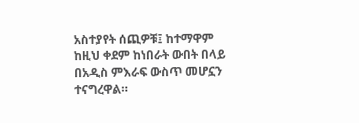አስተያየት ሰጪዎቹ፤ ከተማዋም ከዚህ ቀደም ከነበራት ውበት በላይ በአዲስ ምእራፍ ውስጥ መሆኗን ተናግረዋል።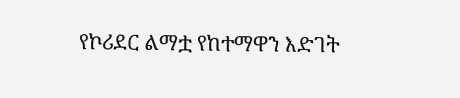የኮሪደር ልማቷ የከተማዋን እድገት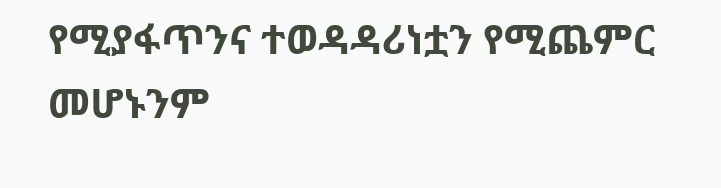የሚያፋጥንና ተወዳዳሪነቷን የሚጨምር መሆኑንም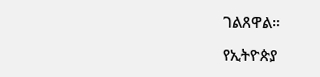ገልጸዋል።

የኢትዮጵያ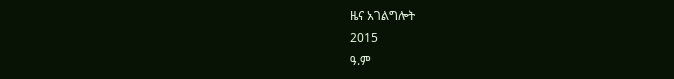ዜና አገልግሎት
2015
ዓ.ም